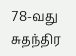78-வது சுதந்திர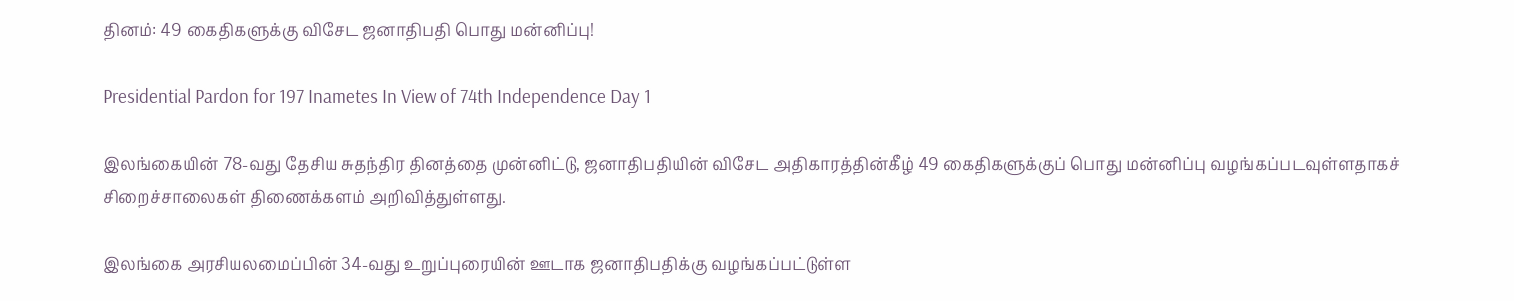தினம்: 49 கைதிகளுக்கு விசேட ஜனாதிபதி பொது மன்னிப்பு!

Presidential Pardon for 197 Inametes In View of 74th Independence Day 1

இலங்கையின் 78-வது தேசிய சுதந்திர தினத்தை முன்னிட்டு, ஜனாதிபதியின் விசேட அதிகாரத்தின்கீழ் 49 கைதிகளுக்குப் பொது மன்னிப்பு வழங்கப்படவுள்ளதாகச் சிறைச்சாலைகள் திணைக்களம் அறிவித்துள்ளது.

இலங்கை அரசியலமைப்பின் 34-வது உறுப்புரையின் ஊடாக ஜனாதிபதிக்கு வழங்கப்பட்டுள்ள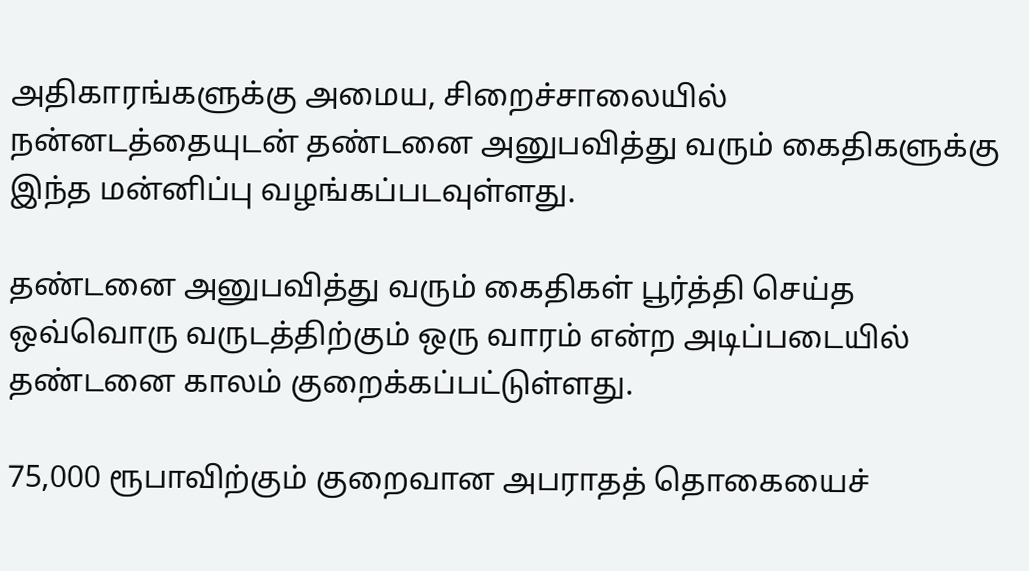அதிகாரங்களுக்கு அமைய, சிறைச்சாலையில் நன்னடத்தையுடன் தண்டனை அனுபவித்து வரும் கைதிகளுக்கு இந்த மன்னிப்பு வழங்கப்படவுள்ளது.

தண்டனை அனுபவித்து வரும் கைதிகள் பூர்த்தி செய்த ஒவ்வொரு வருடத்திற்கும் ஒரு வாரம் என்ற அடிப்படையில் தண்டனை காலம் குறைக்கப்பட்டுள்ளது.

75,000 ரூபாவிற்கும் குறைவான அபராதத் தொகையைச்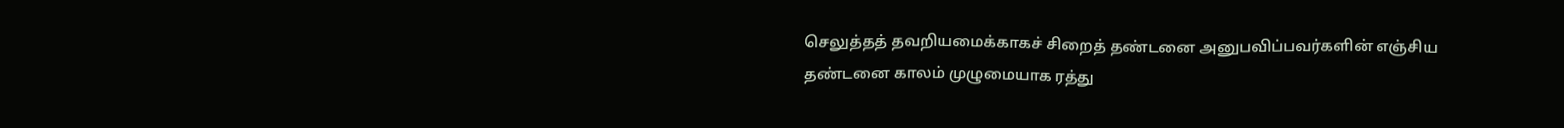செலுத்தத் தவறியமைக்காகச் சிறைத் தண்டனை அனுபவிப்பவர்களின் எஞ்சிய தண்டனை காலம் முழுமையாக ரத்து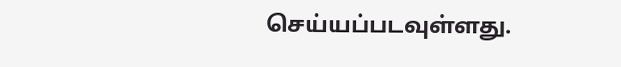செய்யப்படவுள்ளது.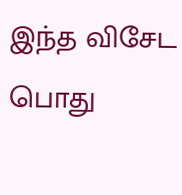இந்த விசேட பொது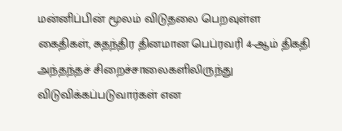மன்னிப்பின் மூலம் விடுதலை பெறவுள்ள கைதிகள், சுதந்திர தினமான பெப்ரவரி 4-ஆம் திகதி அந்தந்தச் சிறைச்சாலைகளிலிருந்து விடுவிக்கப்படுவார்கள் என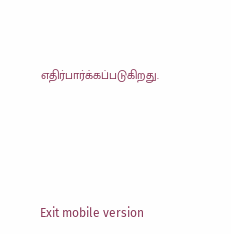எதிர்பார்க்கப்படுகிறது.





Exit mobile version